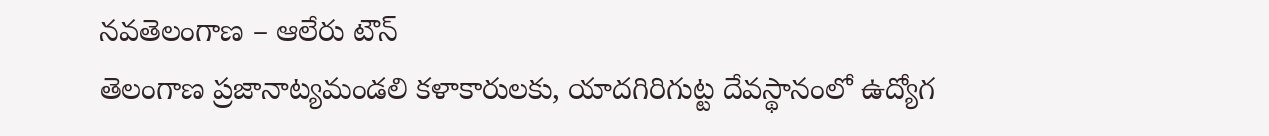నవతెలంగాణ – ఆలేరు టౌన్
తెలంగాణ ప్రజానాట్యమండలి కళాకారులకు, యాదగిరిగుట్ట దేవస్థానంలో ఉద్యోగ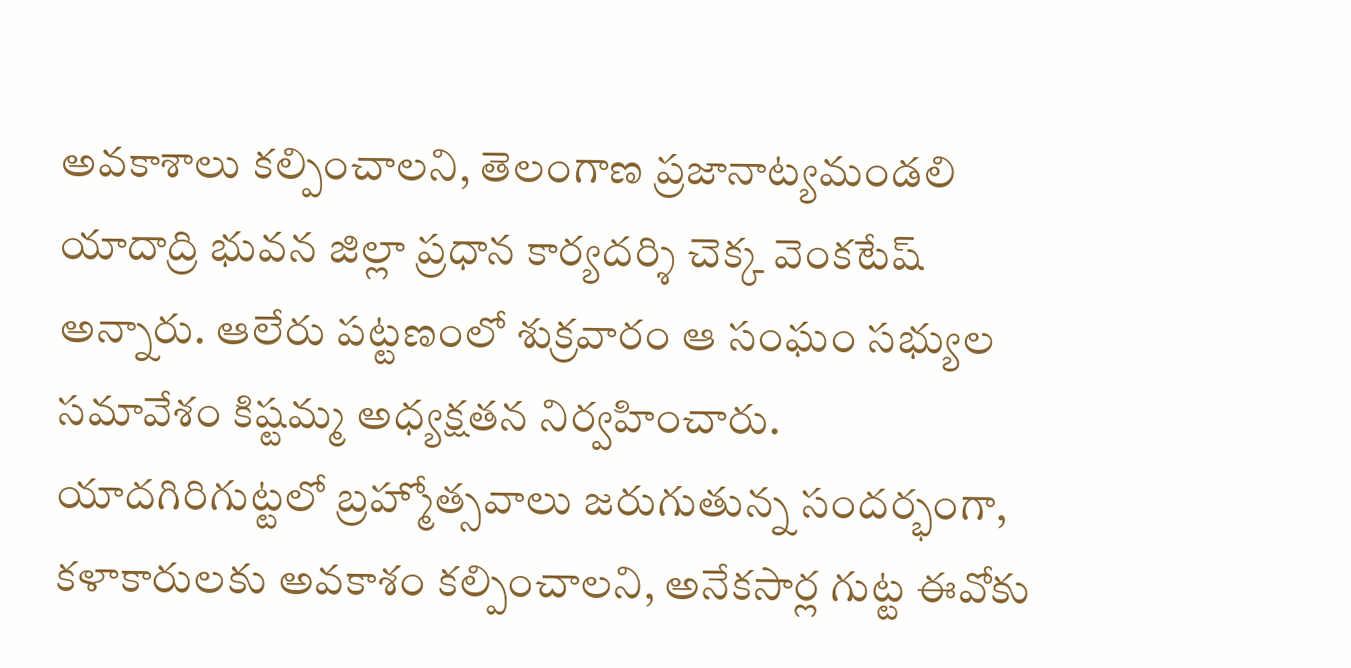అవకాశాలు కల్పించాలని, తెలంగాణ ప్రజానాట్యమండలి యాదాద్రి భువన జిల్లా ప్రధాన కార్యదర్శి చెక్క వెంకటేష్ అన్నారు. ఆలేరు పట్టణంలో శుక్రవారం ఆ సంఘం సభ్యుల సమావేశం కిష్టమ్మ అధ్యక్షతన నిర్వహించారు. యాదగిరిగుట్టలో బ్రహ్మోత్సవాలు జరుగుతున్న సందర్భంగా, కళాకారులకు అవకాశం కల్పించాలని, అనేకసార్ల గుట్ట ఈవోకు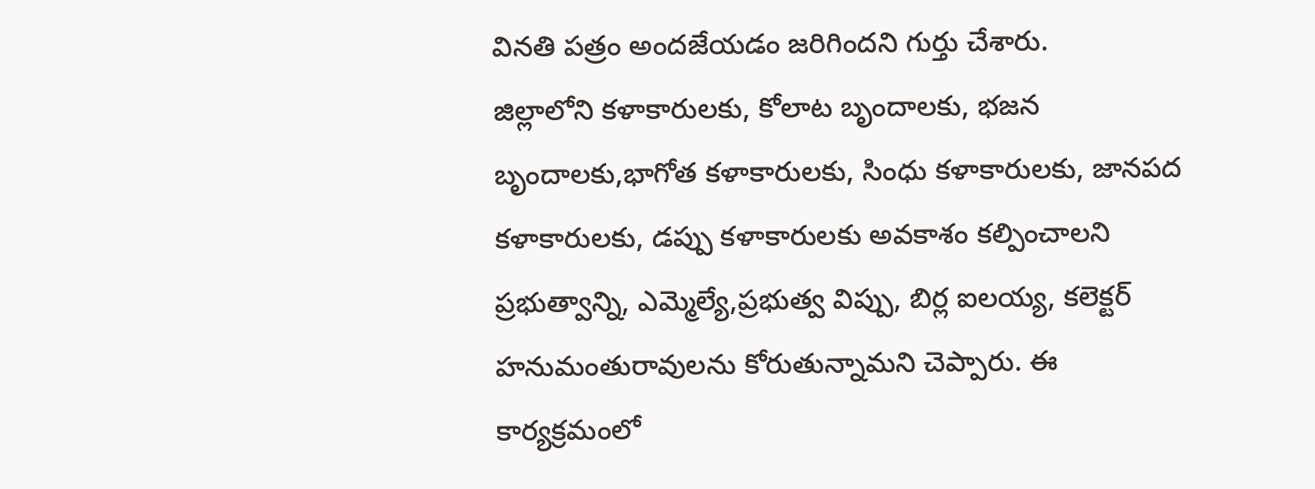వినతి పత్రం అందజేయడం జరిగిందని గుర్తు చేశారు.
జిల్లాలోని కళాకారులకు, కోలాట బృందాలకు, భజన బృందాలకు,భాగోత కళాకారులకు, సింధు కళాకారులకు, జానపద కళాకారులకు, డప్పు కళాకారులకు అవకాశం కల్పించాలని ప్రభుత్వాన్ని, ఎమ్మెల్యే,ప్రభుత్వ విప్పు, బిర్ల ఐలయ్య, కలెక్టర్ హనుమంతురావులను కోరుతున్నామని చెప్పారు. ఈ కార్యక్రమంలో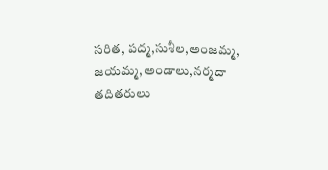సరిత, పద్మ,సుశీల,అంజమ్మ, జయమ్మ,అండాలు,నర్మదా తదితరులు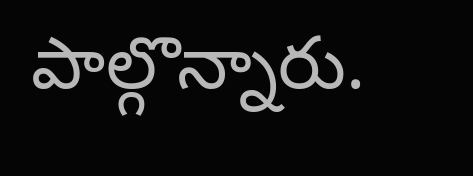పాల్గొన్నారు.